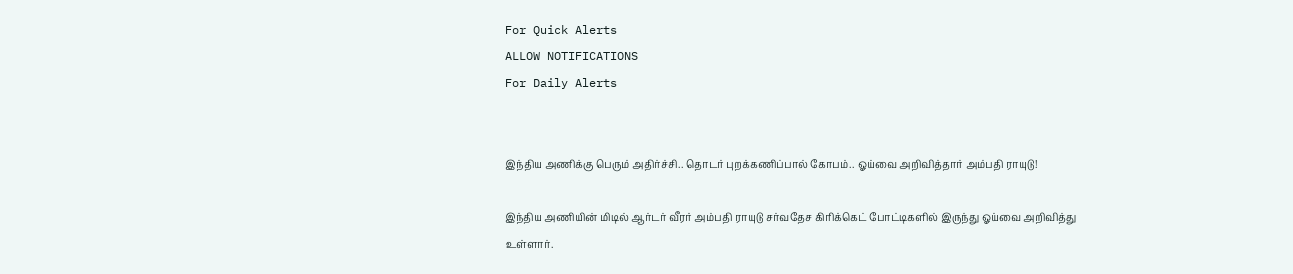For Quick Alerts
ALLOW NOTIFICATIONS
For Daily Alerts


இந்திய அணிக்கு பெரும் அதிர்ச்சி.. தொடர் புறக்கணிப்பால் கோபம்.. ஓய்வை அறிவித்தார் அம்பதி ராயுடு!

இந்திய அணியின் மிடில் ஆர்டர் வீரர் அம்பதி ராயுடு சர்வதேச கிரிக்கெட் போட்டிகளில் இருந்து ஓய்வை அறிவித்து உள்ளார்.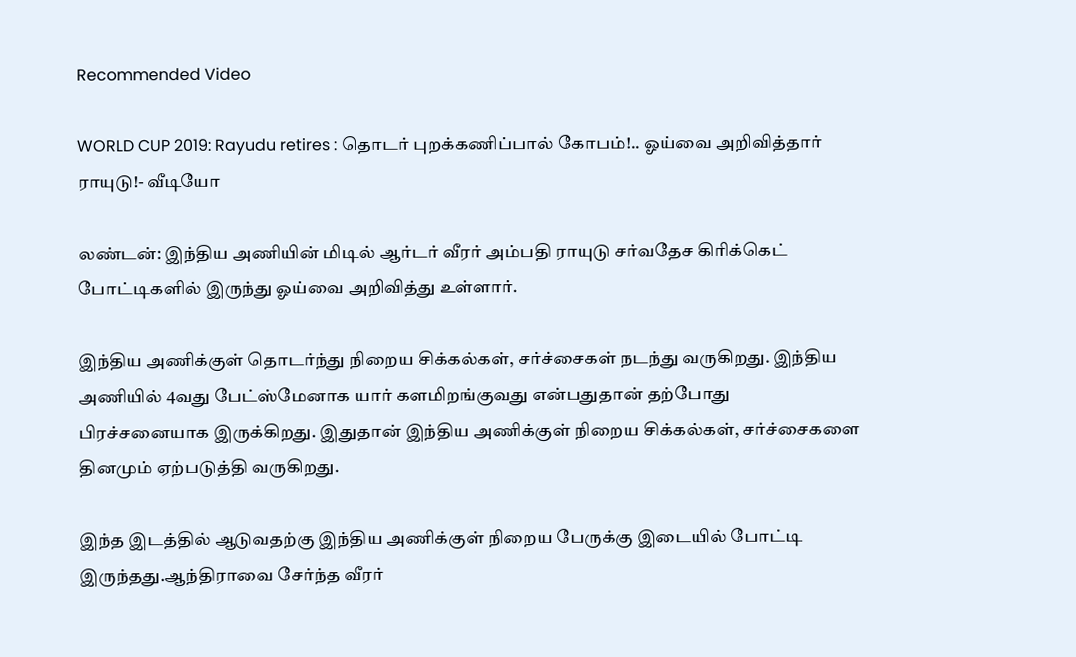Recommended Video

WORLD CUP 2019: Rayudu retires : தொடர் புறக்கணிப்பால் கோபம்!.. ஓய்வை அறிவித்தார் ராயுடு!- வீடியோ

லண்டன்: இந்திய அணியின் மிடில் ஆர்டர் வீரர் அம்பதி ராயுடு சர்வதேச கிரிக்கெட் போட்டிகளில் இருந்து ஓய்வை அறிவித்து உள்ளார்.

இந்திய அணிக்குள் தொடர்ந்து நிறைய சிக்கல்கள், சர்ச்சைகள் நடந்து வருகிறது. இந்திய அணியில் 4வது பேட்ஸ்மேனாக யார் களமிறங்குவது என்பதுதான் தற்போது பிரச்சனையாக இருக்கிறது. இதுதான் இந்திய அணிக்குள் நிறைய சிக்கல்கள், சர்ச்சைகளை தினமும் ஏற்படுத்தி வருகிறது.

இந்த இடத்தில் ஆடுவதற்கு இந்திய அணிக்குள் நிறைய பேருக்கு இடையில் போட்டி இருந்தது.ஆந்திராவை சேர்ந்த வீரர்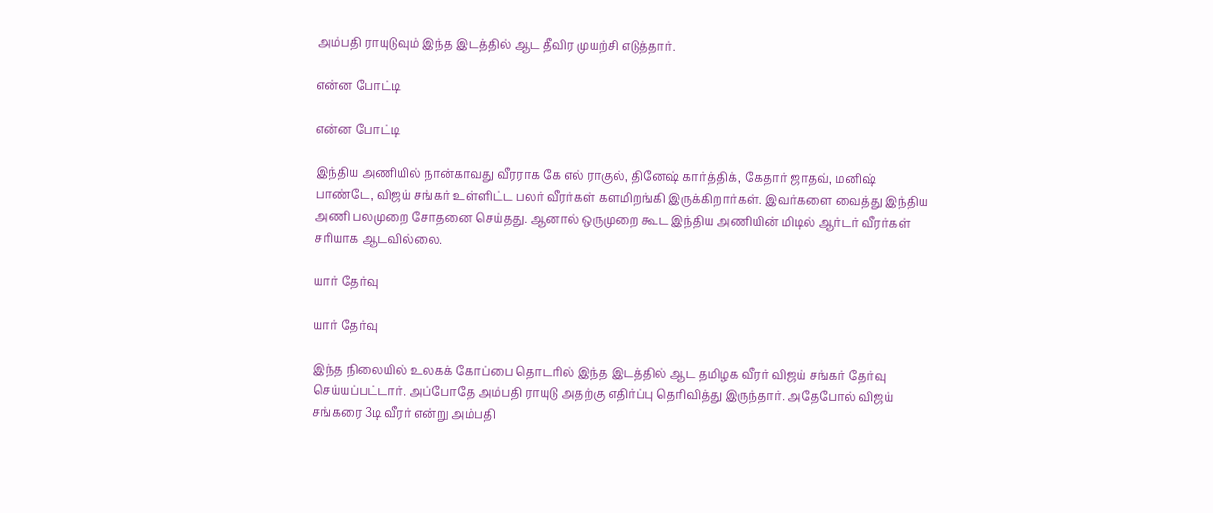அம்பதி ராயுடுவும் இந்த இடத்தில் ஆட தீவிர முயற்சி எடுத்தார்.

என்ன போட்டி

என்ன போட்டி

இந்திய அணியில் நான்காவது வீரராக கே எல் ராகுல், தினேஷ் கார்த்திக், கேதார் ஜாதவ், மனிஷ் பாண்டே, விஜய் சங்கர் உள்ளிட்ட பலர் வீரர்கள் களமிறங்கி இருக்கிறார்கள். இவர்களை வைத்து இந்திய அணி பலமுறை சோதனை செய்தது. ஆனால் ஒருமுறை கூட இந்திய அணியின் மிடில் ஆர்டர் வீரர்கள் சரியாக ஆடவில்லை.

யார் தேர்வு

யார் தேர்வு

இந்த நிலையில் உலகக் கோப்பை தொடரில் இந்த இடத்தில் ஆட தமிழக வீரர் விஜய் சங்கர் தேர்வு செய்யப்பட்டார். அப்போதே அம்பதி ராயுடு அதற்கு எதிர்ப்பு தெரிவித்து இருந்தார். அதேபோல் விஜய் சங்கரை 3டி வீரர் என்று அம்பதி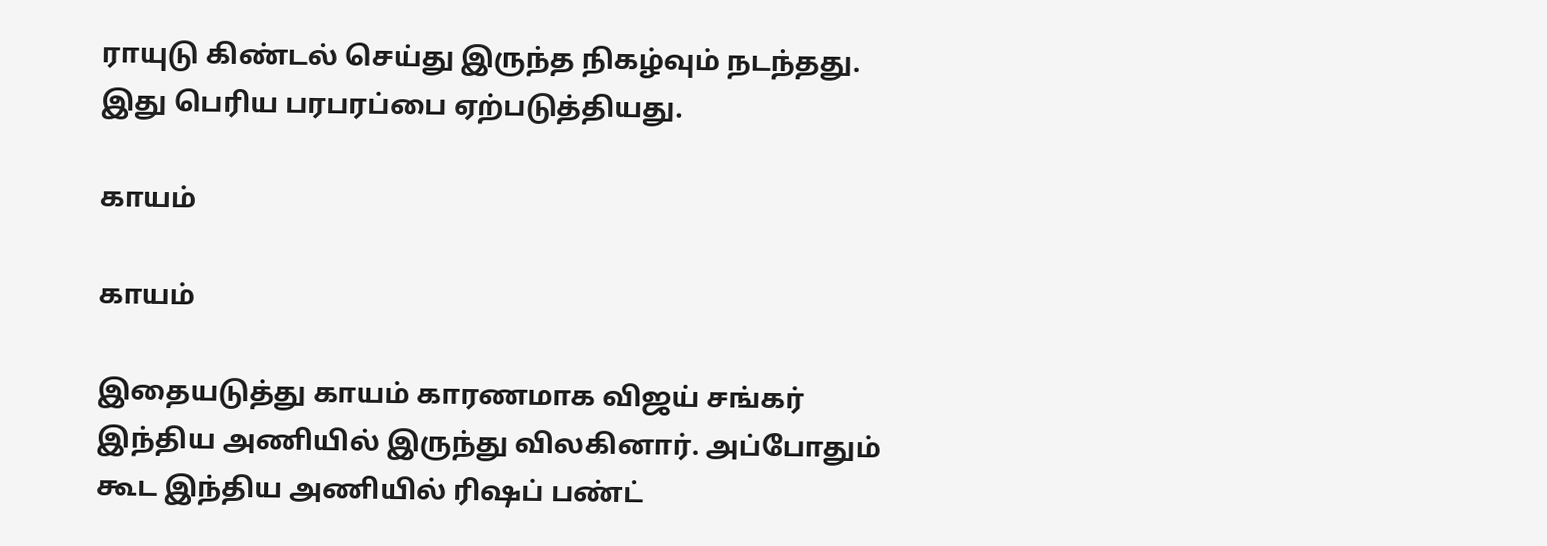ராயுடு கிண்டல் செய்து இருந்த நிகழ்வும் நடந்தது. இது பெரிய பரபரப்பை ஏற்படுத்தியது.

காயம்

காயம்

இதையடுத்து காயம் காரணமாக விஜய் சங்கர் இந்திய அணியில் இருந்து விலகினார். அப்போதும் கூட இந்திய அணியில் ரிஷப் பண்ட்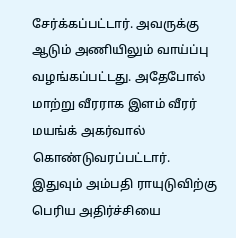சேர்க்கப்பட்டார். அவருக்கு ஆடும் அணியிலும் வாய்ப்பு வழங்கப்பட்டது. அதேபோல் மாற்று வீரராக இளம் வீரர் மயங்க் அகர்வால் கொண்டுவரப்பட்டார். இதுவும் அம்பதி ராயுடுவிற்கு பெரிய அதிர்ச்சியை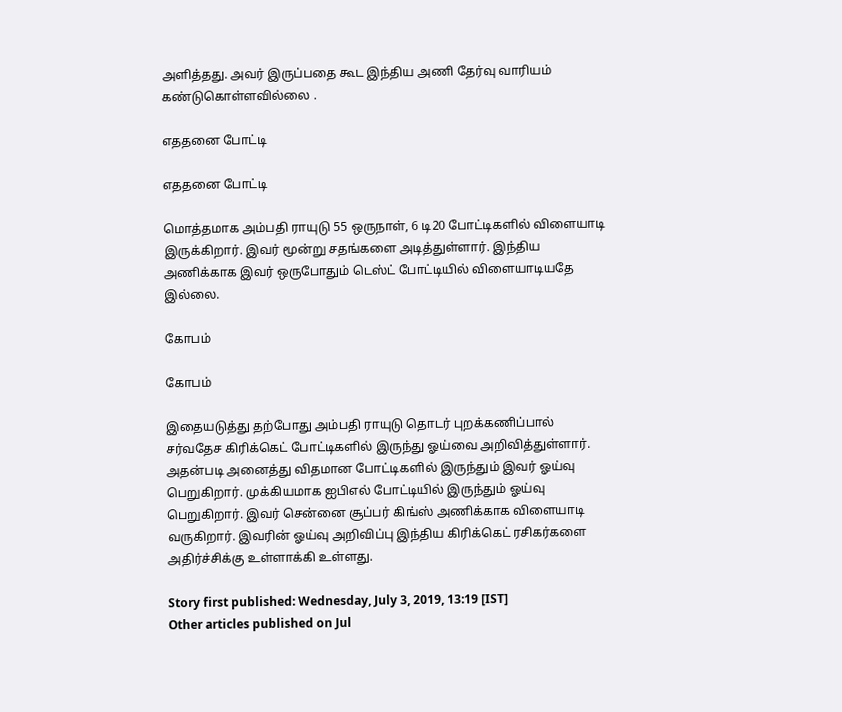அளித்தது. அவர் இருப்பதை கூட இந்திய அணி தேர்வு வாரியம் கண்டுகொள்ளவில்லை .

எததனை போட்டி

எததனை போட்டி

மொத்தமாக அம்பதி ராயுடு 55 ஒருநாள், 6 டி20 போட்டிகளில் விளையாடி இருக்கிறார். இவர் மூன்று சதங்களை அடித்துள்ளார். இந்திய அணிக்காக இவர் ஒருபோதும் டெஸ்ட் போட்டியில் விளையாடியதே இல்லை.

கோபம்

கோபம்

இதையடுத்து தற்போது அம்பதி ராயுடு தொடர் புறக்கணிப்பால் சர்வதேச கிரிக்கெட் போட்டிகளில் இருந்து ஓய்வை அறிவித்துள்ளார். அதன்படி அனைத்து விதமான போட்டிகளில் இருந்தும் இவர் ஓய்வு பெறுகிறார். முக்கியமாக ஐபிஎல் போட்டியில் இருந்தும் ஓய்வு பெறுகிறார். இவர் சென்னை சூப்பர் கிங்ஸ் அணிக்காக விளையாடி வருகிறார். இவரின் ஓய்வு அறிவிப்பு இந்திய கிரிக்கெட் ரசிகர்களை அதிர்ச்சிக்கு உள்ளாக்கி உள்ளது.

Story first published: Wednesday, July 3, 2019, 13:19 [IST]
Other articles published on Jul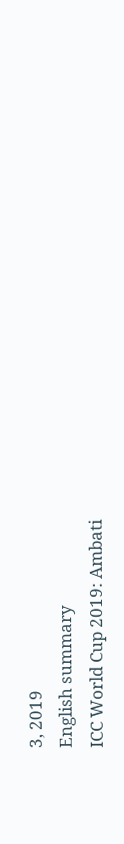3, 2019
English summary
ICC World Cup 2019: Ambati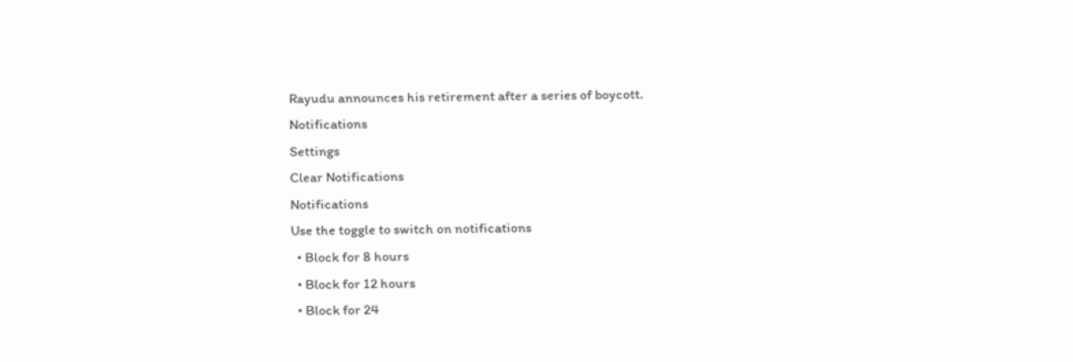Rayudu announces his retirement after a series of boycott.
Notifications
Settings
Clear Notifications
Notifications
Use the toggle to switch on notifications
  • Block for 8 hours
  • Block for 12 hours
  • Block for 24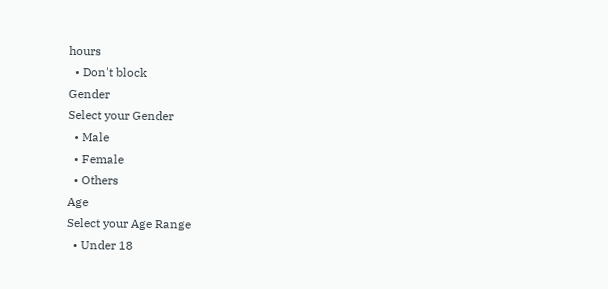hours
  • Don't block
Gender
Select your Gender
  • Male
  • Female
  • Others
Age
Select your Age Range
  • Under 18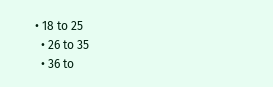• 18 to 25
  • 26 to 35
  • 36 to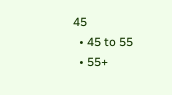45
  • 45 to 55
  • 55+